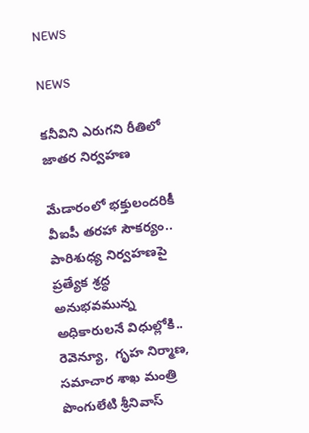NEWS

NEWS

కనీవిని ఎరుగని రీతిలో జాతర నిర్వహణ

మేడారంలో భక్తులందరికీ వీఐపీ తరహా సౌకర్యం.. పారిశుధ్య నిర్వహణపై ప్రత్యేక శ్రద్ధ అనుభవమున్న అధికారులనే విధుల్లోకి.. రెవెన్యూ,  గృహ నిర్మాణ, సమాచార శాఖ మంత్రి పొంగులేటి శ్రీనివాస్‌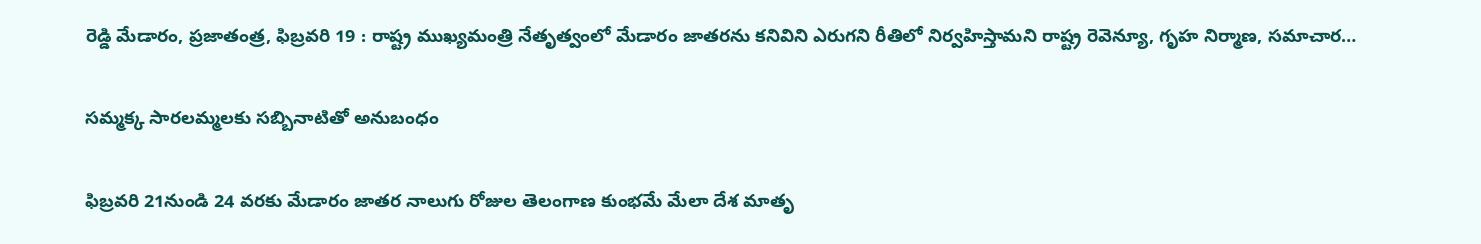రెడ్డి మేడారం, ప్రజాతంత్ర, ఫిబ్రవరి 19 : రాష్ట్ర ముఖ్యమంత్రి నేతృత్వంలో మేడారం జాతరను కనివిని ఎరుగని రీతిలో నిర్వహిస్తామని రాష్ట్ర రెవెన్యూ, గృహ నిర్మాణ, సమాచార…

సమ్మక్క సారలమ్మలకు సబ్బినాటితో అనుబంధం

ఫిబ్రవరి 21నుండి 24 వరకు మేడారం జాతర నాలుగు రోజుల తెలంగాణ కుంభమే మేలా దేశ మాతృ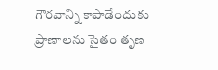గౌరవాన్ని కాపాడేందుకు ప్రాణాలను సైతం తృణ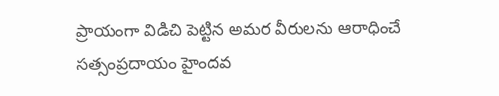ప్రాయంగా విడిచి పెట్టిన అమర వీరులను ఆరాధించే సత్సంప్రదాయం హైందవ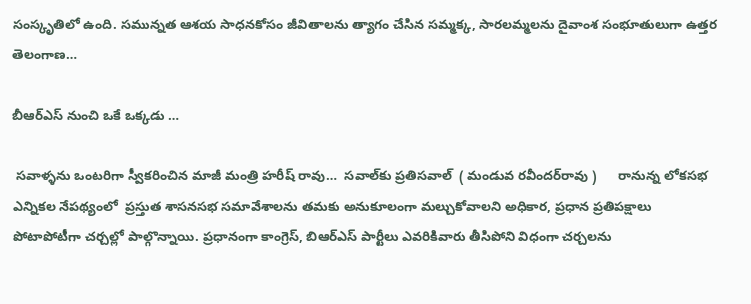సంస్కృతిలో ఉంది. సమున్నత ఆశయ సాధనకోసం జీవితాలను త్యాగం చేసిన సమ్మక్క, సారలమ్మలను దైవాంశ సంభూతులుగా ఉత్తర తెలంగాణ…

బీఆర్‌ఎస్‌ నుంచి ఒకే ఒక్కడు …

 సవాళ్ళను ఒంటరిగా స్వీకరించిన మాజీ మంత్రి హరీష్‌ రావు…  సవాల్‌కు ప్రతిసవాల్‌  ( మండువ రవీందర్‌రావు )      రానున్న లోకసభ ఎన్నికల నేపథ్యంలో  ప్రస్తుత శాసనసభ సమావేశాలను తమకు అనుకూలంగా మల్చుకోవాలని అధికార, ప్రధాన ప్రతిపక్షాలు పోటాపోటీగా చర్చల్లో పాల్గొన్నాయి. ప్రధానంగా కాంగ్రెస్‌, బిఆర్‌ఎస్‌ పార్టీలు ఎవరికివారు తీసిపోని విధంగా చర్చలను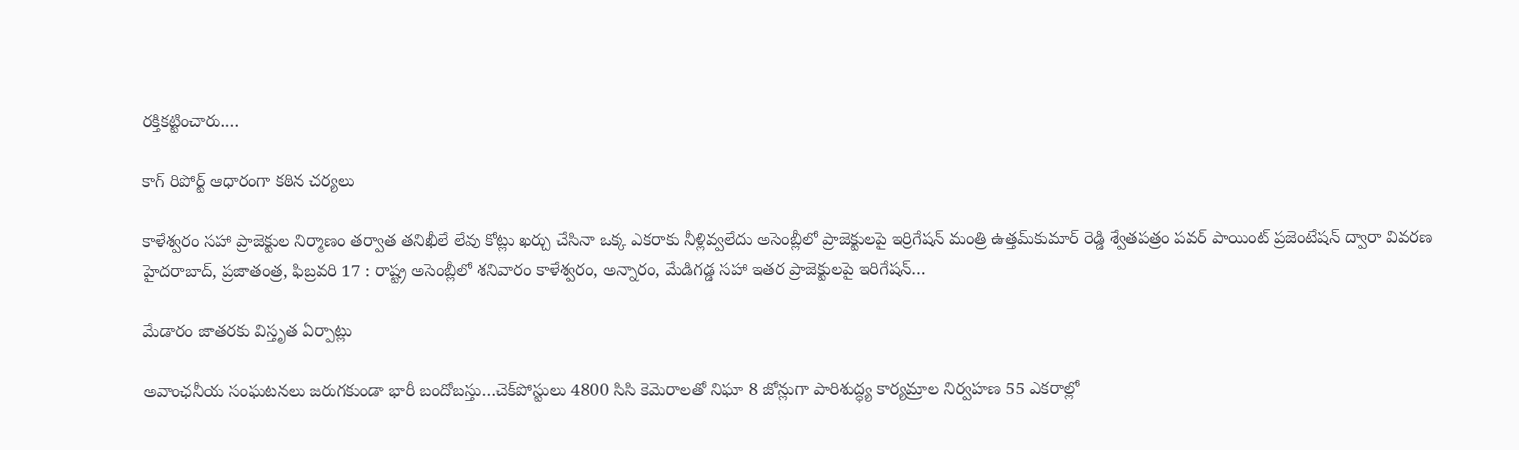రక్తికట్టించారు.…

కాగ్‌ రిపోర్ట్‌ ఆధారంగా కఠిన చర్యలు

కాళేశ్వరం సహా ప్రాజెక్టుల నిర్మాణం తర్వాత తనిఖీలే లేవు కోట్లు ఖర్చు చేసినా ఒక్క ఎకరాకు నీళ్లివ్వలేదు అసెంబ్లీలో ప్రాజెక్టులపై ఇర్రిగేషన్‌ మంత్రి ఉత్తమ్‌కుమార్‌ రెడ్డి శ్వేతపత్రం పవర్‌ పాయింట్‌ ప్రజెంటేషన్‌ ద్వారా వివరణ హైదరాబాద్‌, ప్రజాతంత్ర, ఫిబ్రవరి 17 : రాష్ట్ర అసెంబ్లీలో శనివారం కాళేశ్వరం, అన్నారం, మేడిగడ్డ సహా ఇతర ప్రాజెక్టులపై ఇరిగేషన్‌…

మేడారం జాతరకు విస్తృత ఏర్పాట్లు

అవాంఛనీయ సంఘటనలు జరుగకుండా భారీ బందోబస్తు…చెక్‌పోస్టులు 4800 సిసి కెమెరాలతో నిఘా 8 జోన్లుగా పారిశుద్ధ్య కార్యమ్రాల నిర్వహణ 55 ఎకరాల్లో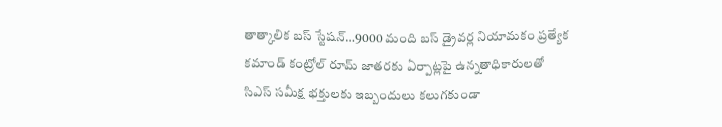తాత్కాలిక బస్‌ స్టేషన్‌…9000 మంది బస్‌ డ్రైవర్ల నియామకం ప్రత్యేక కమాండ్‌ కంట్రోల్‌ రూమ్‌ జాతరకు ఏర్పాట్లపై ఉన్నతాధికారులతో సిఎస్‌ సమీక్ష భక్తులకు ఇబ్బందులు కలుగకుండా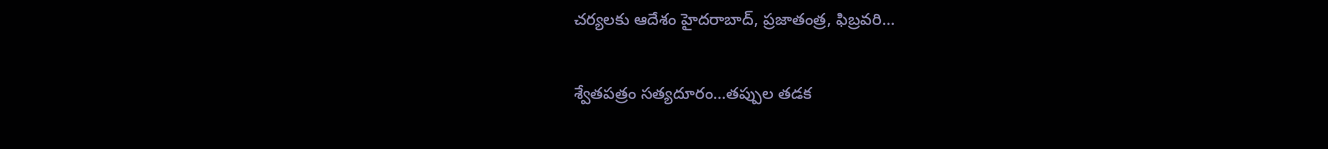చర్యలకు ఆదేశం హైదరాబాద్‌, ప్రజాతంత్ర, ఫిబ్రవరి…

శ్వేతపత్రం సత్యదూరం…తప్పుల తడక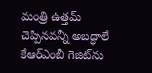మంత్రి ఉత్తమ్‌ చెప్పినవన్నీ అబద్ధాలే కేఆర్‌ఎంబీ గెజిట్‌ను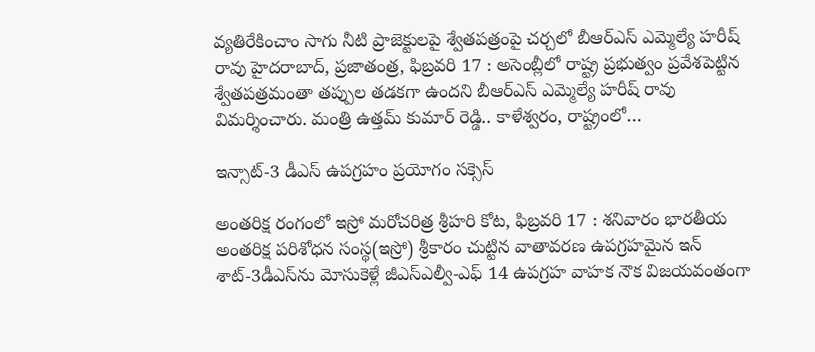వ్యతిరేకించాం సాగు నీటి ప్రాజెక్టులపై శ్వేతపత్రంపై చర్చలో బీఆర్‌ఎస్‌ ఎమ్మెల్యే హరీష్‌ రావు హైదరాబాద్‌, ప్రజాతంత్ర, ఫిబ్రవరి 17 : అసెంబ్లీలో రాష్ట్ర ప్రభుత్వం ప్రవేశపెట్టిన శ్వేతపత్రమంతా తప్పుల తడకగా ఉందని బీఆర్‌ఎస్‌ ఎమ్మెల్యే హరీష్‌ రావు విమర్శించారు. మంత్రి ఉత్తమ్‌ కుమార్‌ రెడ్డి.. కాళేశ్వరం, రాష్ట్రంలో…

ఇన్సాట్‌-3 డీఎస్‌ ఉపగ్రహం ప్రయోగం సక్సెస్‌

అంతరిక్ష రంగంలో ఇస్రో మరోచరిత్ర శ్రీహరి కోట, ఫిబ్రవరి 17 : శనివారం భారతీయ అంతరిక్ష పరిశోధన సంస్థ(ఇస్రో) శ్రీకారం చుట్టిన వాతావరణ ఉపగ్రహమైన ఇన్‌ శాట్‌-3డీఎస్‌ను మోసుకెళ్లే జీఎస్‌ఎల్వీ-ఎఫ్‌ 14 ఉపగ్రహ వాహక నౌక విజయవంతంగా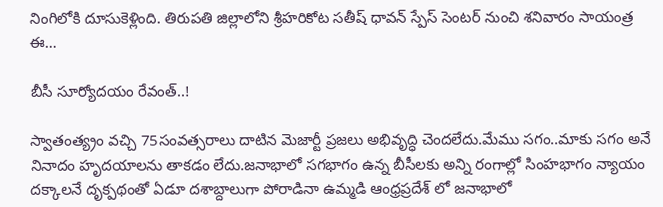నింగిలోకి దూసుకెళ్లింది. తిరుపతి జిల్లాలోని శ్రీహరికోట సతీష్‌ ధావన్‌ స్పేస్‌ సెంటర్‌ నుంచి శనివారం సాయంత్ర ఈ…

బీసీ సూర్యోదయం రేవంత్‌..!

స్వాతంత్య్రం వచ్చి 75సంవత్సరాలు దాటిన మెజార్టీ ప్రజలు అభివృద్ధి చెందలేదు.మేము సగం..మాకు సగం అనే నినాదం హృదయాలను తాకడం లేదు.జనాభాలో సగభాగం ఉన్న బీసీలకు అన్ని రంగాల్లో సింహభాగం న్యాయం దక్కాలనే దృక్పథంతో ఏడూ దశాబ్దాలుగా పోరాడినా ఉమ్మడి ఆంధ్రప్రదేశ్‌ లో జనాభాలో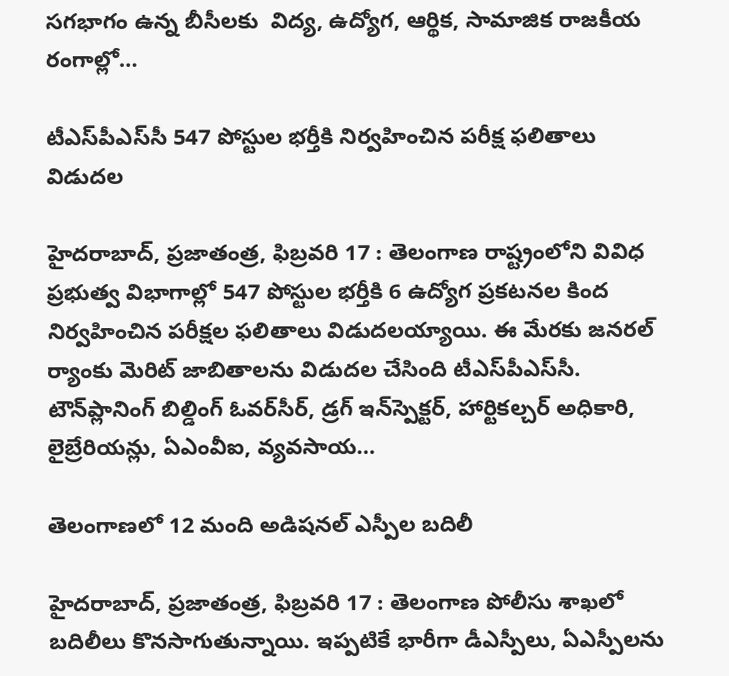సగభాగం ఉన్న బీసీలకు  విద్య, ఉద్యోగ, ఆర్థిక, సామాజిక రాజకీయ రంగాల్లో…

టీఎస్‌పీఎస్‌సీ 547 పోస్టుల భర్తీకి నిర్వహించిన పరీక్ష ఫలితాలు విడుదల

హైదరాబాద్‌, ప్రజాతంత్ర, ఫిబ్రవరి 17 : తెలంగాణ రాష్ట్రంలోని వివిధ ప్రభుత్వ విభాగాల్లో 547 పోస్టుల భర్తీకి 6 ఉద్యోగ ప్రకటనల కింద నిర్వహించిన పరీక్షల ఫలితాలు విడుదలయ్యాయి. ఈ మేరకు జనరల్‌ ర్యాంకు మెరిట్‌ జాబితాలను విడుదల చేసింది టీఎస్‌పీఎస్‌సీ. టౌన్‌ప్లానింగ్‌ బిల్డింగ్‌ ఓవర్‌సీర్‌, డ్రగ్‌ ఇన్‌స్పెక్టర్‌, హార్టికల్చర్‌ అధికారి, లైబ్రేరియన్లు, ఏఎంవీఐ, వ్యవసాయ…

తెలంగాణలో 12 మంది అడిషనల్‌ ఎస్పీల బదిలీ

హైదరాబాద్‌, ప్రజాతంత్ర, ఫిబ్రవరి 17 : తెలంగాణ పోలీసు శాఖలో బదిలీలు కొనసాగుతున్నాయి. ఇప్పటికే భారీగా డీఎస్పీలు, ఏఎస్పీలను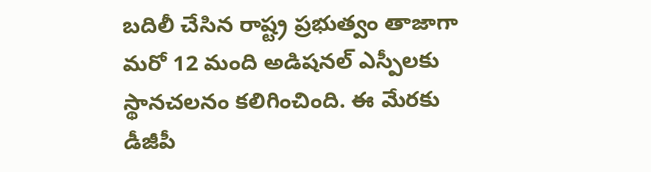బదిలీ చేసిన రాష్ట్ర ప్రభుత్వం తాజాగా మరో 12 మంది అడిషనల్‌ ఎస్పీలకు స్థానచలనం కలిగించింది. ఈ మేరకు డీజీపీ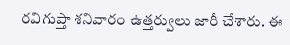రవిగుప్తా శనివారం ఉత్తర్వులు జారీ చేశారు. ఈ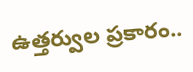ఉత్తర్వుల ప్రకారం..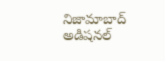నిజామాబాద్‌ అడిషనల్‌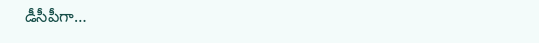డీసీపీగా…